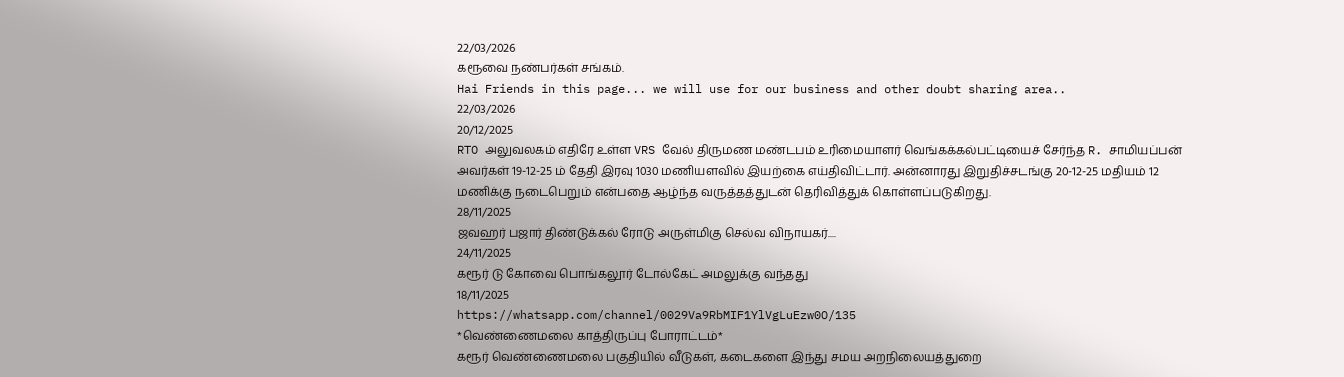22/03/2026
கரூவை நண்பர்கள் சங்கம்.
Hai Friends in this page... we will use for our business and other doubt sharing area..
22/03/2026
20/12/2025
RTO அலுவலகம் எதிரே உள்ள VRS வேல் திருமண மண்டபம் உரிமையாளர் வெங்கக்கல்பட்டியைச் சேர்ந்த R. சாமியப்பன் அவர்கள் 19-12-25 ம் தேதி இரவு 1030 மணியளவில் இயற்கை எய்திவிட்டார். அன்னாரது இறுதிச்சடங்கு 20-12-25 மதியம் 12 மணிக்கு நடைபெறும் என்பதை ஆழ்ந்த வருத்தத்துடன் தெரிவித்துக் கொள்ளப்படுகிறது.
28/11/2025
ஜவஹர் பஜார் திண்டுக்கல் ரோடு அருள்மிகு செல்வ விநாயகர்....
24/11/2025
கரூர் டு கோவை பொங்கலூர் டோல்கேட் அமலுக்கு வந்தது
18/11/2025
https://whatsapp.com/channel/0029Va9RbMIF1YlVgLuEzw0O/135
*வெண்ணைமலை காத்திருப்பு போராட்டம்*
கரூர் வெண்ணைமலை பகுதியில் வீடுகள், கடைகளை இந்து சமய அறநிலையத்துறை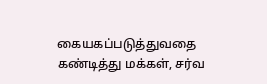கையகப்படுத்துவதை கண்டித்து மக்கள், சர்வ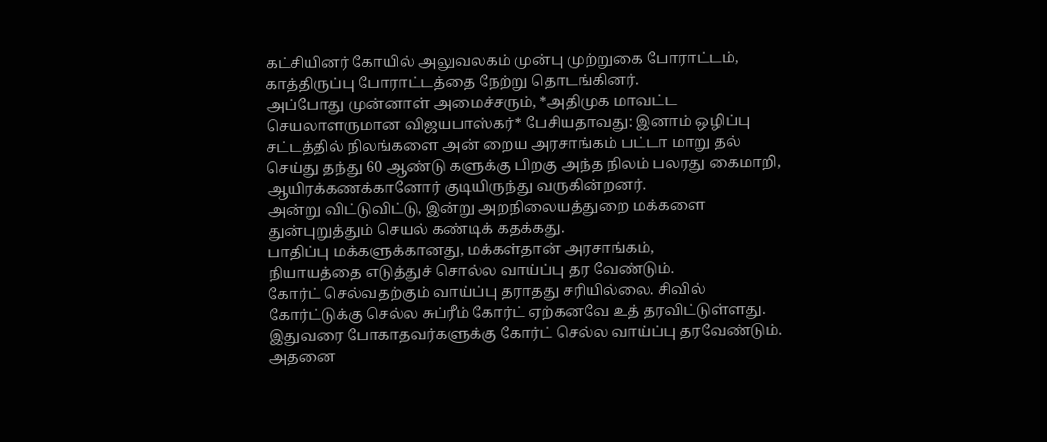கட்சியினர் கோயில் அலுவலகம் முன்பு முற்றுகை போராட்டம், காத்திருப்பு போராட்டத்தை நேற்று தொடங்கினர்.
அப்போது முன்னாள் அமைச்சரும், *அதிமுக மாவட்ட செயலாளருமான விஜயபாஸ்கர்* பேசியதாவது: இனாம் ஒழிப்பு சட்டத்தில் நிலங்களை அன் றைய அரசாங்கம் பட்டா மாறு தல் செய்து தந்து 60 ஆண்டு களுக்கு பிறகு அந்த நிலம் பலரது கைமாறி, ஆயிரக்கணக்கானோர் குடியிருந்து வருகின்றனர்.
அன்று விட்டுவிட்டு, இன்று அறநிலையத்துறை மக்களை துன்புறுத்தும் செயல் கண்டிக் கதக்கது.
பாதிப்பு மக்களுக்கானது, மக்கள்தான் அரசாங்கம்,
நியாயத்தை எடுத்துச் சொல்ல வாய்ப்பு தர வேண்டும்.
கோர்ட் செல்வதற்கும் வாய்ப்பு தராதது சரியில்லை. சிவில் கோர்ட்டுக்கு செல்ல சுப்ரீம் கோர்ட் ஏற்கனவே உத் தரவிட்டுள்ளது. இதுவரை போகாதவர்களுக்கு கோர்ட் செல்ல வாய்ப்பு தரவேண்டும். அதனை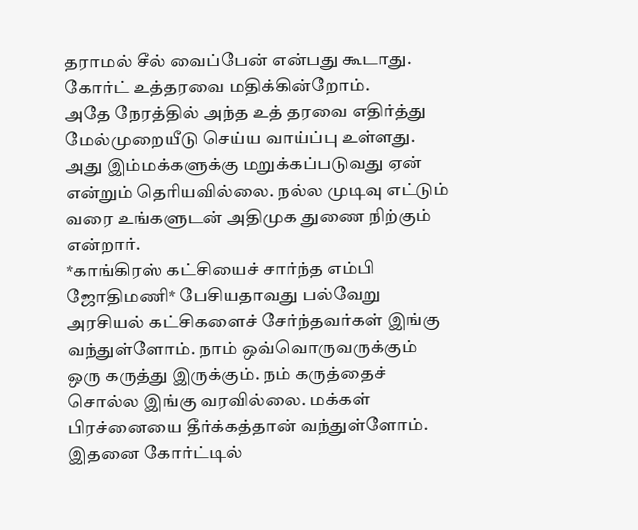தராமல் சீல் வைப்பேன் என்பது கூடாது. கோர்ட் உத்தரவை மதிக்கின்றோம்.
அதே நேரத்தில் அந்த உத் தரவை எதிர்த்து மேல்முறையீடு செய்ய வாய்ப்பு உள்ளது. அது இம்மக்களுக்கு மறுக்கப்படுவது ஏன் என்றும் தெரியவில்லை. நல்ல முடிவு எட்டும் வரை உங்களுடன் அதிமுக துணை நிற்கும் என்றார்.
*காங்கிரஸ் கட்சியைச் சார்ந்த எம்பி ஜோதிமணி* பேசியதாவது பல்வேறு அரசியல் கட்சிகளைச் சேர்ந்தவர்கள் இங்கு வந்துள்ளோம். நாம் ஒவ்வொருவருக்கும் ஒரு கருத்து இருக்கும். நம் கருத்தைச் சொல்ல இங்கு வரவில்லை. மக்கள் பிரச்னையை தீர்க்கத்தான் வந்துள்ளோம். இதனை கோர்ட்டில்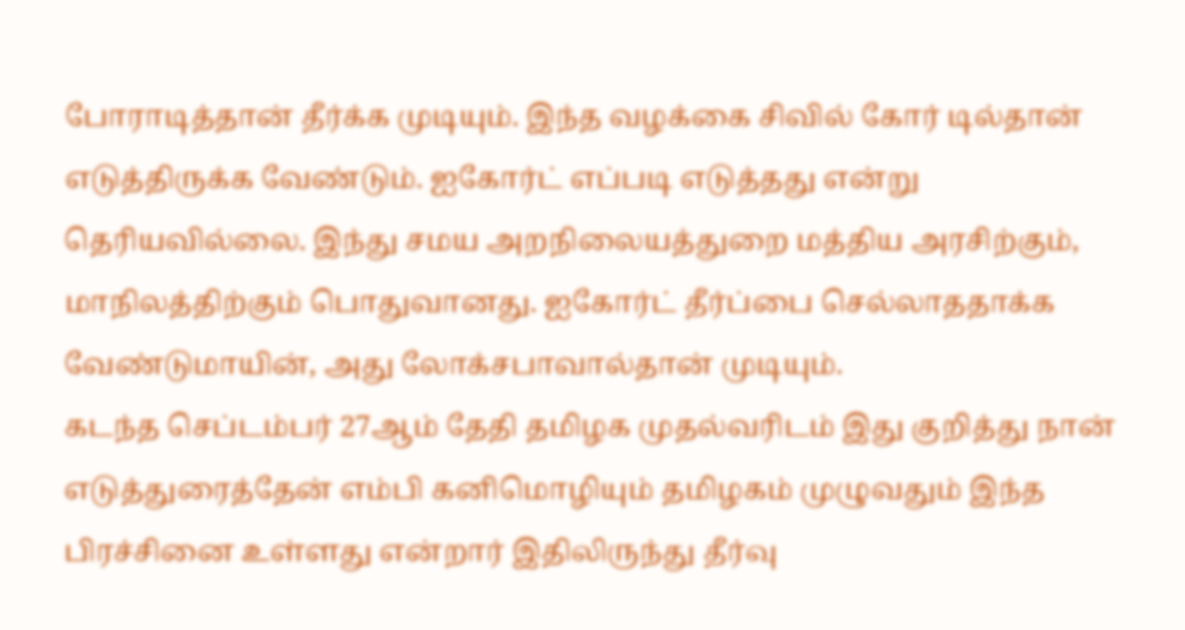போராடித்தான் தீர்க்க முடியும். இந்த வழக்கை சிவில் கோர் டில்தான் எடுத்திருக்க வேண்டும். ஐகோர்ட் எப்படி எடுத்தது என்று தெரியவில்லை. இந்து சமய அறநிலையத்துறை மத்திய அரசிற்கும், மாநிலத்திற்கும் பொதுவானது. ஐகோர்ட் தீர்ப்பை செல்லாததாக்க வேண்டுமாயின், அது லோக்சபாவால்தான் முடியும்.
கடந்த செப்டம்பர் 27ஆம் தேதி தமிழக முதல்வரிடம் இது குறித்து நான் எடுத்துரைத்தேன் எம்பி கனிமொழியும் தமிழகம் முழுவதும் இந்த பிரச்சினை உள்ளது என்றார் இதிலிருந்து தீர்வு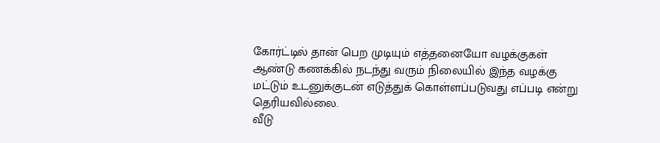கோர்ட்டில் தான் பெற முடியும் எத்தனையோ வழக்குகள் ஆண்டு கணக்கில் நடந்து வரும் நிலையில் இந்த வழக்கு மட்டும் உடனுக்குடன் எடுத்துக் கொள்ளப்படுவது எப்படி என்று தெரியவில்லை.
வீடு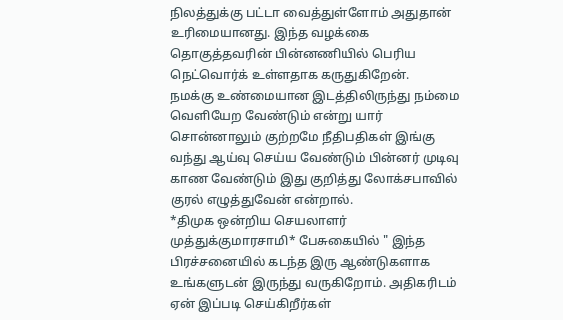நிலத்துக்கு பட்டா வைத்துள்ளோம் அதுதான் உரிமையானது. இந்த வழக்கை தொகுத்தவரின் பின்னணியில் பெரிய நெட்வொர்க் உள்ளதாக கருதுகிறேன்.
நமக்கு உண்மையான இடத்திலிருந்து நம்மை வெளியேற வேண்டும் என்று யார் சொன்னாலும் குற்றமே நீதிபதிகள் இங்கு வந்து ஆய்வு செய்ய வேண்டும் பின்னர் முடிவு காண வேண்டும் இது குறித்து லோக்சபாவில் குரல் எழுத்துவேன் என்றால்.
*திமுக ஒன்றிய செயலாளர் முத்துக்குமாரசாமி* பேசுகையில் " இந்த பிரச்சனையில் கடந்த இரு ஆண்டுகளாக உங்களுடன் இருந்து வருகிறோம். அதிகரிடம் ஏன் இப்படி செய்கிறீர்கள்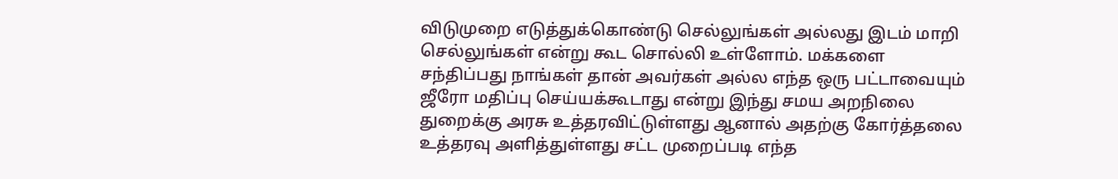விடுமுறை எடுத்துக்கொண்டு செல்லுங்கள் அல்லது இடம் மாறி செல்லுங்கள் என்று கூட சொல்லி உள்ளோம். மக்களை சந்திப்பது நாங்கள் தான் அவர்கள் அல்ல எந்த ஒரு பட்டாவையும் ஜீரோ மதிப்பு செய்யக்கூடாது என்று இந்து சமய அறநிலை துறைக்கு அரசு உத்தரவிட்டுள்ளது ஆனால் அதற்கு கோர்த்தலை உத்தரவு அளித்துள்ளது சட்ட முறைப்படி எந்த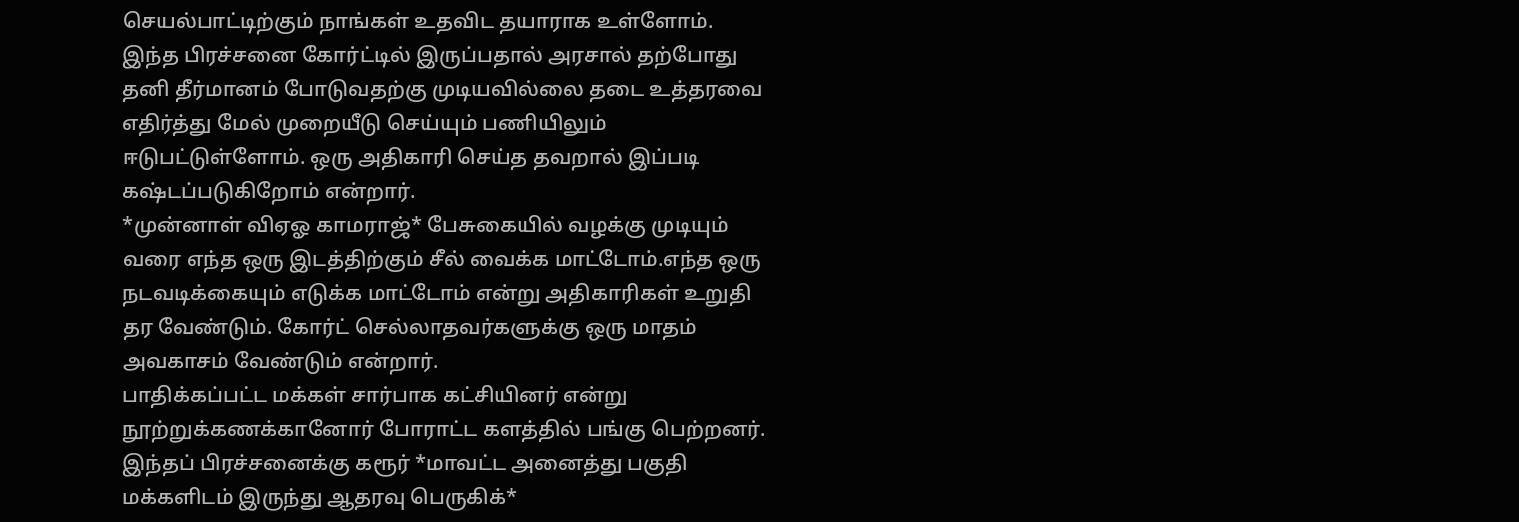செயல்பாட்டிற்கும் நாங்கள் உதவிட தயாராக உள்ளோம்.
இந்த பிரச்சனை கோர்ட்டில் இருப்பதால் அரசால் தற்போது தனி தீர்மானம் போடுவதற்கு முடியவில்லை தடை உத்தரவை எதிர்த்து மேல் முறையீடு செய்யும் பணியிலும் ஈடுபட்டுள்ளோம். ஒரு அதிகாரி செய்த தவறால் இப்படி கஷ்டப்படுகிறோம் என்றார்.
*முன்னாள் விஏஓ காமராஜ்* பேசுகையில் வழக்கு முடியும் வரை எந்த ஒரு இடத்திற்கும் சீல் வைக்க மாட்டோம்.எந்த ஒரு நடவடிக்கையும் எடுக்க மாட்டோம் என்று அதிகாரிகள் உறுதி தர வேண்டும். கோர்ட் செல்லாதவர்களுக்கு ஒரு மாதம் அவகாசம் வேண்டும் என்றார்.
பாதிக்கப்பட்ட மக்கள் சார்பாக கட்சியினர் என்று நூற்றுக்கணக்கானோர் போராட்ட களத்தில் பங்கு பெற்றனர்.
இந்தப் பிரச்சனைக்கு கரூர் *மாவட்ட அனைத்து பகுதி மக்களிடம் இருந்து ஆதரவு பெருகிக்*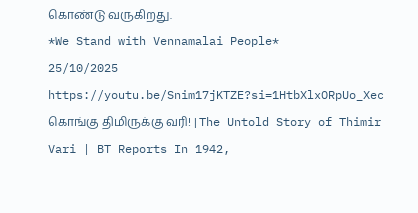கொண்டு வருகிறது.
*We Stand with Vennamalai People*
25/10/2025
https://youtu.be/Snim17jKTZE?si=1HtbXlxORpUo_Xec
கொங்கு திமிருக்கு வரி! | The Untold Story of Thimir Vari | BT Reports In 1942,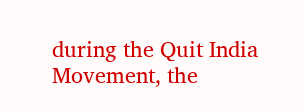during the Quit India Movement, the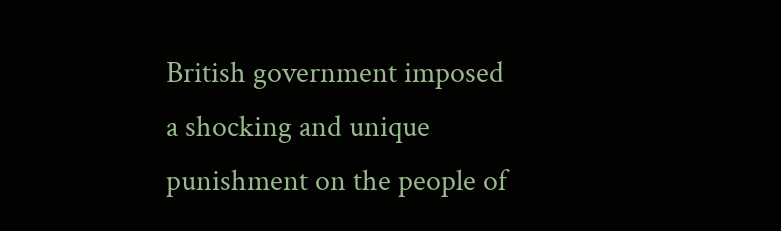British government imposed a shocking and unique punishment on the people of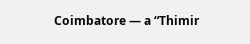Coimbatore — a “Thimir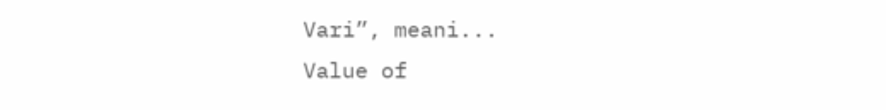Vari”, meani...
Value of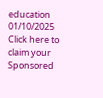education
01/10/2025
Click here to claim your Sponsored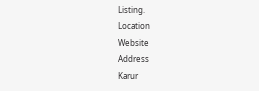Listing.
Location
Website
Address
Karur